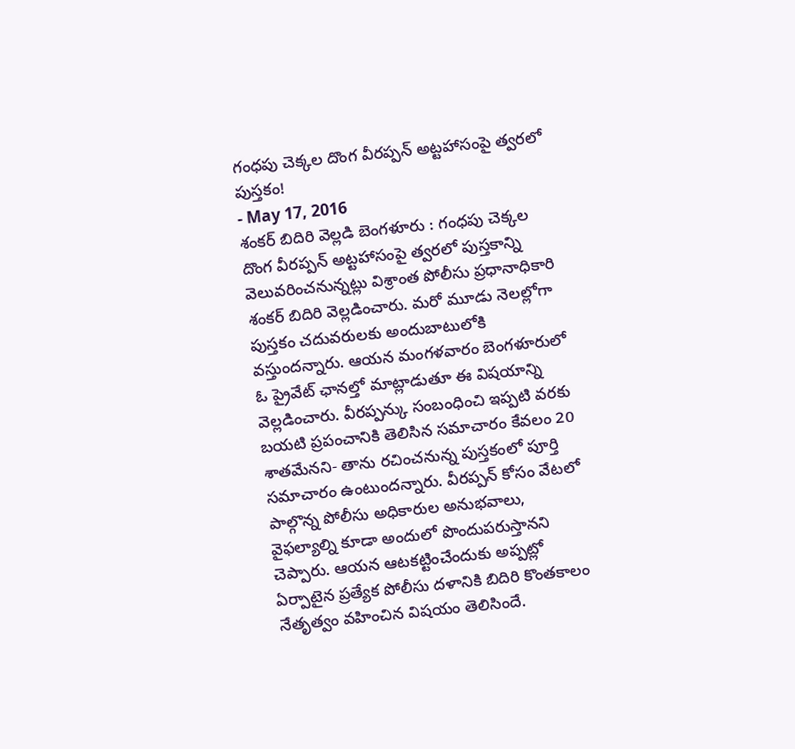గంధపు చెక్కల దొంగ వీరప్పన్ అట్టహాసంపై త్వరలో పుస్తకం!
- May 17, 2016
శంకర్ బిదిరి వెల్లడి బెంగళూరు : గంధపు చెక్కల దొంగ వీరప్పన్ అట్టహాసంపై త్వరలో పుస్తకాన్ని వెలువరించనున్నట్లు విశ్రాంత పోలీసు ప్రధానాధికారి శంకర్ బిదిరి వెల్లడించారు. మరో మూడు నెలల్లోగా పుస్తకం చదువరులకు అందుబాటులోకి వస్తుందన్నారు. ఆయన మంగళవారం బెంగళూరులో ఓ ప్రైవేట్ ఛానల్తో మాట్లాడుతూ ఈ విషయాన్ని వెల్లడించారు. వీరప్పన్కు సంబంధించి ఇప్పటి వరకు బయటి ప్రపంచానికి తెలిసిన సమాచారం కేవలం 20 శాతమేనని- తాను రచించనున్న పుస్తకంలో పూర్తి సమాచారం ఉంటుందన్నారు. వీరప్పన్ కోసం వేటలో పాల్గొన్న పోలీసు అధికారుల అనుభవాలు, వైఫల్యాల్ని కూడా అందులో పొందుపరుస్తానని చెప్పారు. ఆయన ఆటకట్టించేందుకు అప్పట్లో ఏర్పాటైన ప్రత్యేక పోలీసు దళానికి బిదిరి కొంతకాలం నేతృత్వం వహించిన విషయం తెలిసిందే.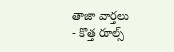తాజా వార్తలు
- కొత్త రూల్స్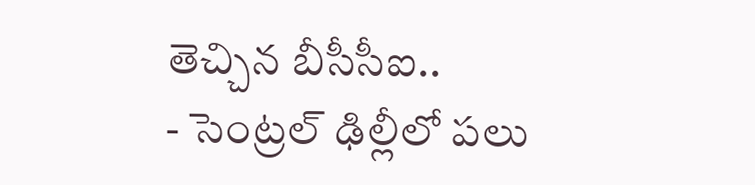తెచ్చిన బీసీసీఐ..
- సెంట్రల్ ఢిల్లీలో పలు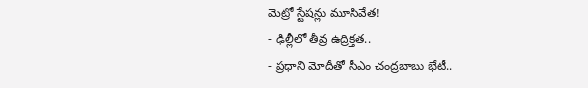మెట్రో స్టేషన్లు మూసివేత!
- ఢిల్లీలో తీవ్ర ఉద్రిక్తత..
- ప్రధాని మోదీతో సీఎం చంద్రబాబు భేటీ..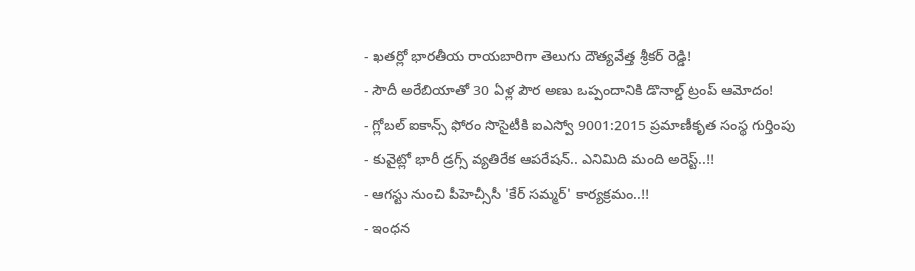- ఖతర్లో భారతీయ రాయబారిగా తెలుగు దౌత్యవేత్త శ్రీకర్ రెడ్డి!
- సౌదీ అరేబియాతో 30 ఏళ్ల పౌర అణు ఒప్పందానికి డొనాల్డ్ ట్రంప్ ఆమోదం!
- గ్లోబల్ ఐకాన్స్ ఫోరం సొసైటీకి ఐఎస్వో 9001:2015 ప్రమాణీకృత సంస్థ గుర్తింపు
- కువైట్లో భారీ డ్రగ్స్ వ్యతిరేక ఆపరేషన్.. ఎనిమిది మంది అరెస్ట్..!!
- ఆగస్టు నుంచి పీహెచ్సీసీ 'కేర్ సమ్మర్' కార్యక్రమం..!!
- ఇంధన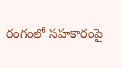రంగంలో సహకారంపై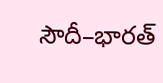సౌదీ–భారత్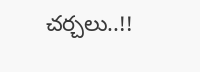చర్చలు..!!